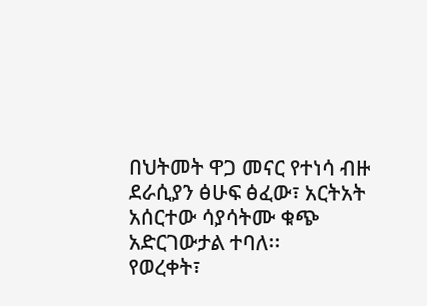በህትመት ዋጋ መናር የተነሳ ብዙ ደራሲያን ፅሁፍ ፅፈው፣ አርትአት አሰርተው ሳያሳትሙ ቁጭ አድርገውታል ተባለ፡፡
የወረቀት፣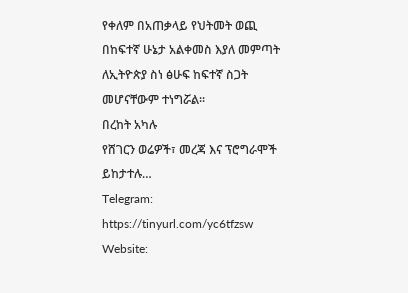የቀለም በአጠቃላይ የህትመት ወጪ በከፍተኛ ሁኔታ አልቀመስ እያለ መምጣት ለኢትዮጵያ ስነ ፅሁፍ ከፍተኛ ስጋት መሆናቸውም ተነግሯል፡፡
በረከት አካሉ
የሸገርን ወሬዎች፣ መረጃ እና ፕሮግራሞች ይከታተሉ…
Telegram: https://tinyurl.com/yc6tfzsw
Website: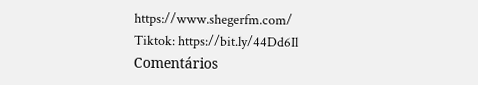https://www.shegerfm.com/
Tiktok: https://bit.ly/44Dd6Il
Comentários